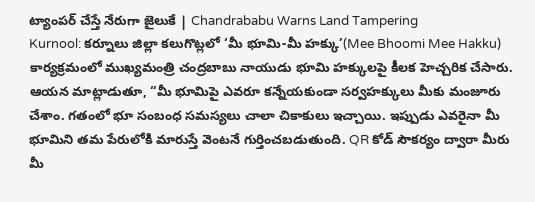ట్యాంపర్ చేస్తే నేరుగా జైలుకే | Chandrababu Warns Land Tampering
Kurnool: కర్నూలు జిల్లా కలుగొట్లలో ‘మీ భూమి-మీ హక్కు’(Mee Bhoomi Mee Hakku) కార్యక్రమంలో ముఖ్యమంత్రి చంద్రబాబు నాయుడు భూమి హక్కులపై కీలక హెచ్చరిక చేసారు. ఆయన మాట్లాడుతూ, “మీ భూమిపై ఎవరూ కన్నేయకుండా సర్వహక్కులు మీకు మంజూరు చేశాం. గతంలో భూ సంబంధ సమస్యలు చాలా చికాకులు ఇచ్చాయి. ఇప్పుడు ఎవరైనా మీ భూమిని తమ పేరులోకి మారుస్తే వెంటనే గుర్తించబడుతుంది. QR కోడ్ సౌకర్యం ద్వారా మీరు మీ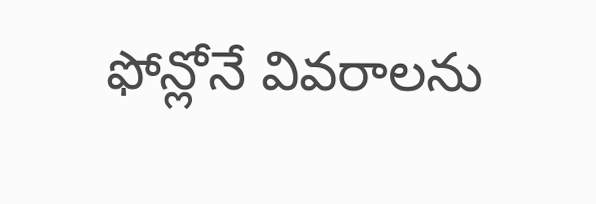ఫోన్లోనే వివరాలను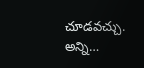చూడవచ్చు. అన్ని…